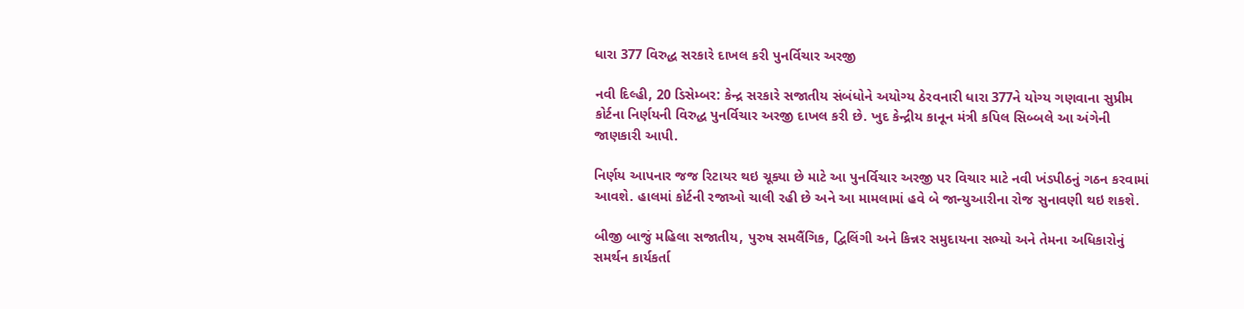ધારા 377 વિરુદ્ધ સરકારે દાખલ કરી પુનર્વિચાર અરજી

નવી દિલ્હી, 20 ડિસેમ્બર: કેન્દ્ર સરકારે સજાતીય સંબંધોને અયોગ્ય ઠેરવનારી ધારા 377ને યોગ્ય ગણવાના સુપ્રીમ કોર્ટના નિર્ણયની વિરુદ્ધ પુનર્વિચાર અરજી દાખલ કરી છે. ખુદ કેન્દ્રીય કાનૂન મંત્રી કપિલ સિબ્બલે આ અંગેની જાણકારી આપી.

નિર્ણય આપનાર જજ રિટાયર થઇ ચૂક્યા છે માટે આ પુનર્વિચાર અરજી પર વિચાર માટે નવી ખંડપીઠનું ગઠન કરવામાં આવશે. હાલમાં કોર્ટની રજાઓ ચાલી રહી છે અને આ મામલામાં હવે બે જાન્યુઆરીના રોજ સુનાવણી થઇ શકશે.

બીજી બાજું મહિલા સજાતીય, પુરુષ સમલૈંગિક, દ્વિલિંગી અને કિન્નર સમુદાયના સભ્યો અને તેમના અધિકારોનું સમર્થન કાર્યકર્તા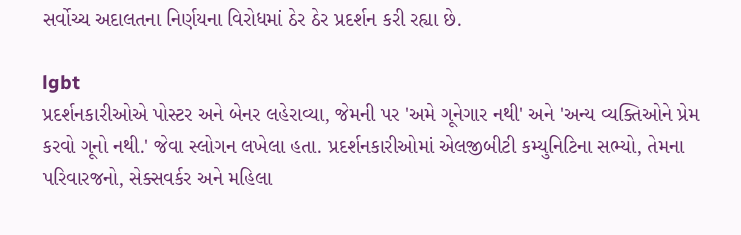સર્વોચ્ચ અદાલતના નિર્ણયના વિરોધમાં ઠેર ઠેર પ્રદર્શન કરી રહ્યા છે.

lgbt
પ્રદર્શનકારીઓએ પોસ્ટર અને બેનર લહેરાવ્યા, જેમની પર 'અમે ગૂનેગાર નથી' અને 'અન્ય વ્યક્તિઓને પ્રેમ કરવો ગૂનો નથી.' જેવા સ્લોગન લખેલા હતા. પ્રદર્શનકારીઓમાં એલજીબીટી કમ્યુનિટિના સભ્યો, તેમના પરિવારજનો, સેક્સવર્કર અને મહિલા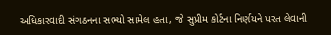અધિકારવાદી સંગઠનના સભ્યો સામેલ હતા, જે સુપ્રીમ કોર્ટના નિર્ણયને પરત લેવાની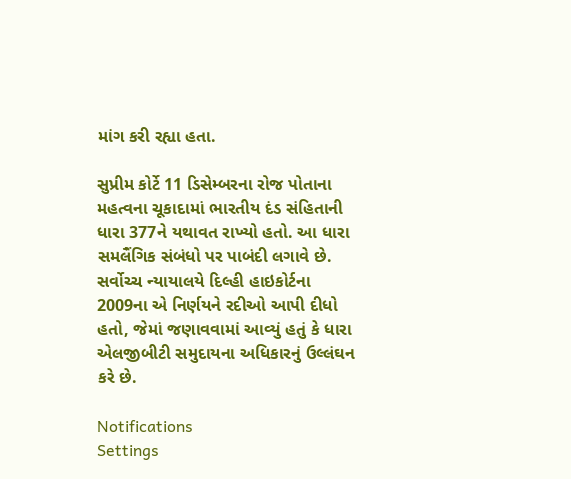માંગ કરી રહ્યા હતા.

સુપ્રીમ કોર્ટે 11 ડિસેમ્બરના રોજ પોતાના મહત્વના ચૂકાદામાં ભારતીય દંડ સંહિતાની ધારા 377ને યથાવત રાખ્યો હતો. આ ધારા સમલૈંગિક સંબંધો પર પાબંદી લગાવે છે. સર્વોચ્ચ ન્યાયાલયે દિલ્હી હાઇકોર્ટના 2009ના એ નિર્ણયને રદીઓ આપી દીધો હતો, જેમાં જણાવવામાં આવ્યું હતું કે ધારા એલજીબીટી સમુદાયના અધિકારનું ઉલ્લંઘન કરે છે.

Notifications
Settings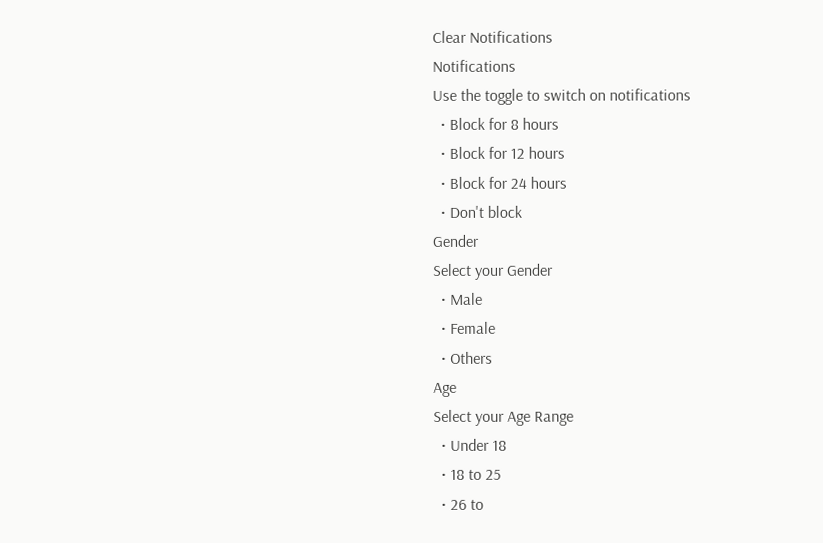Clear Notifications
Notifications
Use the toggle to switch on notifications
  • Block for 8 hours
  • Block for 12 hours
  • Block for 24 hours
  • Don't block
Gender
Select your Gender
  • Male
  • Female
  • Others
Age
Select your Age Range
  • Under 18
  • 18 to 25
  • 26 to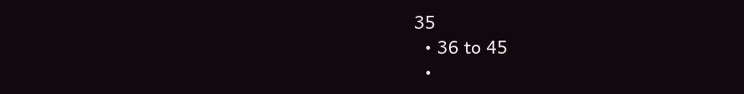35
  • 36 to 45
  •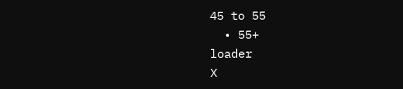45 to 55
  • 55+
loader
X